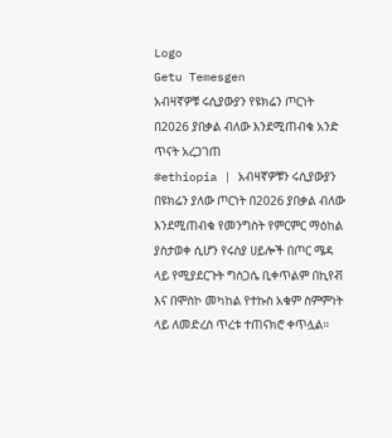Logo
Getu Temesgen
አብዛኛዎቹ ሩሲያውያን የዩክሬን ጦርነት በ2026 ያበቃል ብለው እንደሚጠብቁ አንድ ጥናት አረጋገጠ
#ethiopia | አብዛኛዎቹን ሩሲያውያን በዩክሬን ያለው ጦርነት በ2026 ያበቃል ብለው እንደሚጠብቁ የመንግስት የምርምር ማዕከል ያስታወቀ ሲሆን የሩስያ ሀይሎች በጦር ሜዳ ላይ የሚያደርጉት ግስጋሴ ቢቀጥልም በኪየቭ እና በሞስኮ መካከል የተኩስ አቁም ስምምነት ላይ ለመድረስ ጥረቱ ተጠናክሮ ቀጥሏል።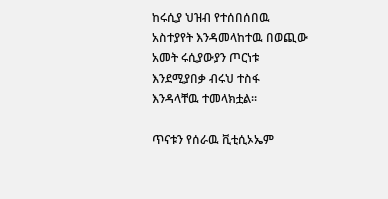ከሩሲያ ህዝብ የተሰበሰበዉ አስተያየት እንዳመላከተዉ በወጪው አመት ሩሲያውያን ጦርነቱ እንደሚያበቃ ብሩህ ተስፋ እንዳላቸዉ ተመላክቷል፡፡

ጥናቱን የሰራዉ ቪቲሲኦኤም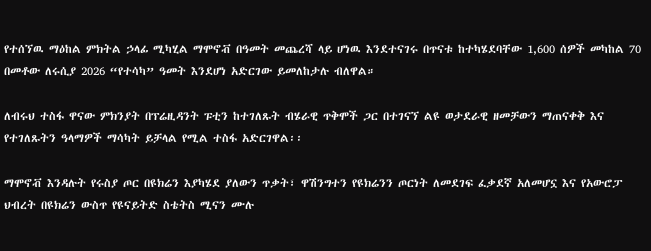የተሰኘዉ ማዕከል ምክትል ኃላፊ ሚካሂል ማሞኖቭ በዓመት መጨረሻ ላይ ሆነዉ እንደተናገሩ በጥናቱ ከተካሄደባቸው 1,600 ሰዎች መካከል 70 በመቶው ለሩሲያ 2026 “የተሳካ” ዓመት እንደሆነ አድርገው ይመለከታሉ ብለዋል።

ለብሩህ ተስፋ ዋናው ምክንያት በፕሬዚዳንት ፑቲን ከተገለጹት ብሄራዊ ጥቅሞች ጋር በተገናኘ ልዩ ወታደራዊ ዘመቻውን ማጠናቀቅ እና የተገለጹትን ዓላማዎች ማሳካት ይቻላል የሚል ተስፋ አድርገዋል፡፡

ማሞኖቭ እንዳሉት የሩስያ ጦር በዩክሬን እያካሄደ ያለውን ጥቃት፣ ዋሽንግተን የዩክሬንን ጦርነት ለመደገፍ ፈቃደኛ አለመሆኗ እና የአውሮፓ ህብረት በዩክሬን ውስጥ የዩናይትድ ስቴትስ ሚናን ሙሉ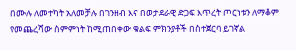በሙሉ ለመተካት አለመቻሉ በገንዘብ እና በወታደራዊ ድጋፍ እጥረት ጦርነቱን ለማቆም የመጨረሻው ስምምነት ከሚጠበቀው ቁልፍ ምክንያቶች በስተጀርባ ይገኛል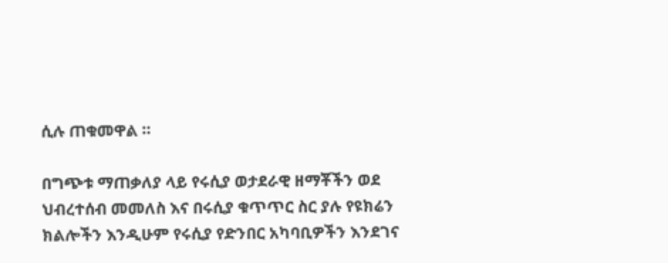ሲሉ ጠቁመዋል ።

በግጭቱ ማጠቃለያ ላይ የሩሲያ ወታደራዊ ዘማቾችን ወደ ህብረተሰብ መመለስ እና በሩሲያ ቁጥጥር ስር ያሉ የዩክሬን ክልሎችን እንዲሁም የሩሲያ የድንበር አካባቢዎችን እንደገና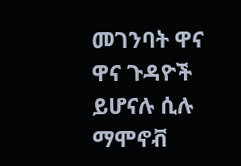መገንባት ዋና ዋና ጉዳዮች ይሆናሉ ሲሉ ማሞኖቭ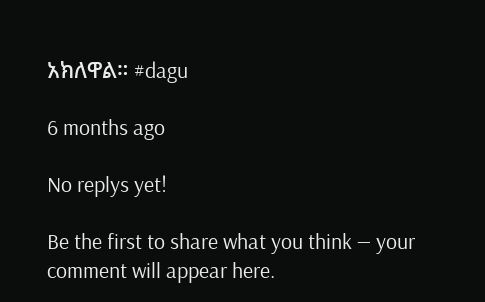አክለዋል። #dagu

6 months ago

No replys yet!

Be the first to share what you think — your comment will appear here.